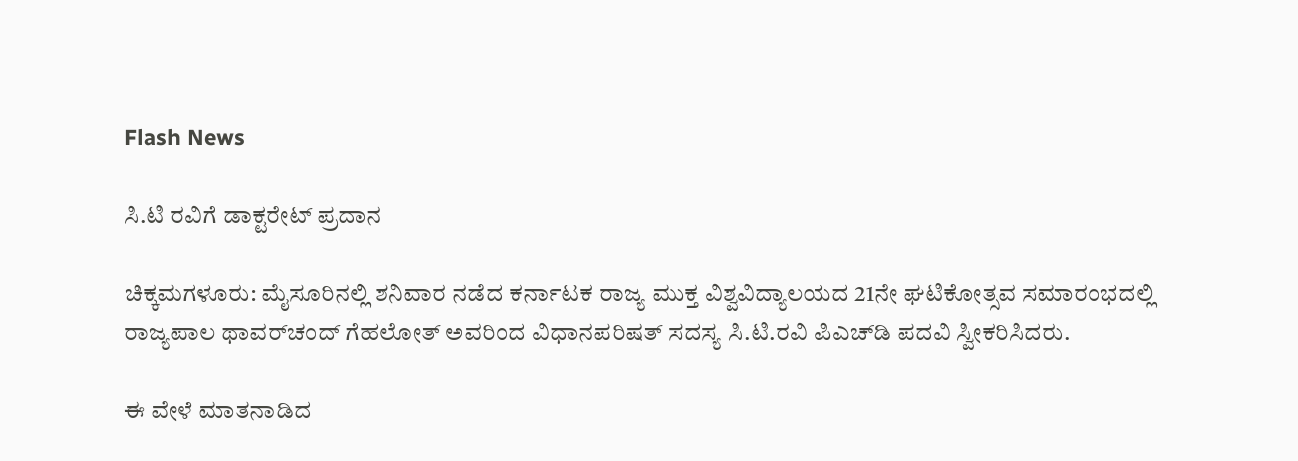Flash News

ಸಿ.ಟಿ ರವಿಗೆ ಡಾಕ್ಟರೇಟ್ ಪ್ರದಾನ

ಚಿಕ್ಕಮಗಳೂರು: ಮೈಸೂರಿನಲ್ಲಿ ಶನಿವಾರ ನಡೆದ ಕರ್ನಾಟಕ ರಾಜ್ಯ ಮುಕ್ತ ವಿಶ್ವವಿದ್ಯಾಲಯದ 21ನೇ ಘಟಿಕೋತ್ಸವ ಸಮಾರಂಭದಲ್ಲಿ ರಾಜ್ಯಪಾಲ ಥಾವರ್‌ಚಂದ್ ಗೆಹಲೋತ್‌ ಅವರಿಂದ ವಿಧಾನಪರಿಷತ್‌ ಸದಸ್ಯ ಸಿ.ಟಿ.ರವಿ ಪಿಎಚ್‌ಡಿ ಪದವಿ ಸ್ವೀಕರಿಸಿದರು.

ಈ ವೇಳೆ ಮಾತನಾಡಿದ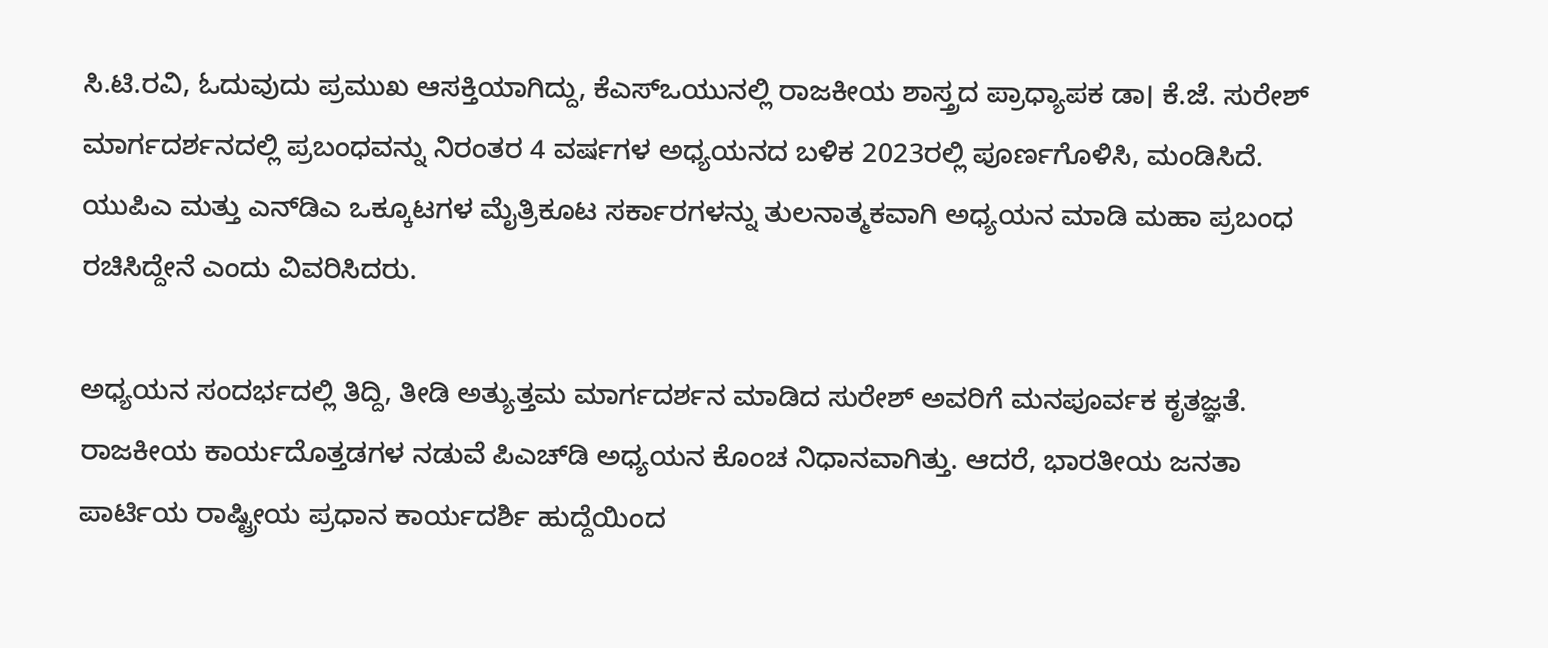ಸಿ.ಟಿ.ರವಿ, ಓದುವುದು ಪ್ರಮುಖ ಆಸಕ್ತಿಯಾಗಿದ್ದು, ಕೆಎಸ್‌ಒಯುನಲ್ಲಿ ರಾಜಕೀಯ ಶಾಸ್ತ್ರದ ಪ್ರಾಧ್ಯಾಪಕ ಡಾ। ಕೆ.ಜೆ. ಸುರೇಶ್ ಮಾರ್ಗದರ್ಶನದಲ್ಲಿ ಪ್ರಬಂಧವನ್ನು ನಿರಂತರ 4 ವರ್ಷಗಳ ಅಧ್ಯಯನದ ಬಳಿಕ 2023ರಲ್ಲಿ ಪೂರ್ಣಗೊಳಿಸಿ, ಮಂಡಿಸಿದೆ. ಯುಪಿಎ ಮತ್ತು ಎನ್‌ಡಿಎ ಒಕ್ಕೂಟಗಳ ಮೈತ್ರಿಕೂಟ ಸರ್ಕಾರಗಳನ್ನು ತುಲನಾತ್ಮಕವಾಗಿ ಅಧ್ಯಯನ ಮಾಡಿ ಮಹಾ ಪ್ರಬಂಧ ರಚಿಸಿದ್ದೇನೆ ಎಂದು ವಿವರಿಸಿದರು.

ಅಧ್ಯಯನ ಸಂದರ್ಭದಲ್ಲಿ ತಿದ್ದಿ, ತೀಡಿ ಅತ್ಯುತ್ತಮ ಮಾರ್ಗದರ್ಶನ ಮಾಡಿದ ಸುರೇಶ್ ಅವರಿಗೆ ಮನಪೂರ್ವಕ ಕೃತಜ್ಞತೆ. ರಾಜಕೀಯ ಕಾರ್ಯದೊತ್ತಡಗಳ ನಡುವೆ ಪಿಎಚ್‌ಡಿ ಅಧ್ಯಯನ ಕೊಂಚ ನಿಧಾನವಾಗಿತ್ತು. ಆದರೆ, ಭಾರತೀಯ ಜನತಾ ಪಾರ್ಟಿಯ ರಾಷ್ಟ್ರೀಯ ಪ್ರಧಾನ ಕಾರ್ಯದರ್ಶಿ ಹುದ್ದೆಯಿಂದ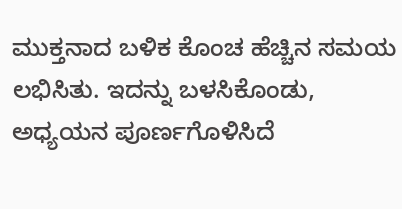ಮುಕ್ತನಾದ ಬಳಿಕ ಕೊಂಚ ಹೆಚ್ಚಿನ ಸಮಯ ಲಭಿಸಿತು. ಇದನ್ನು ಬಳಸಿಕೊಂಡು, ಅಧ್ಯಯನ ಪೂರ್ಣಗೊಳಿಸಿದೆ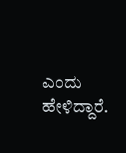ಎಂದು ಹೇಳಿದ್ದಾರೆ.